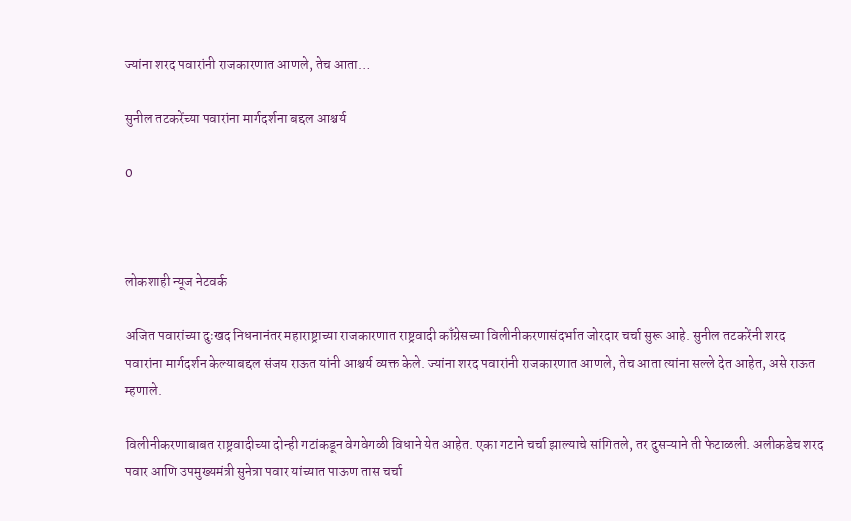ज्यांना शरद पवारांनी राजकारणात आणले, तेच आता…

सुनील तटकरेंच्या पवारांना मार्गदर्शना बद्दल आश्चर्य

0



लोकशाही न्यूज नेटवर्क

अजित पवारांच्या दुःखद निधनानंतर महाराष्ट्राच्या राजकारणात राष्ट्रवादी काँग्रेसच्या विलीनीकरणासंदर्भात जोरदार चर्चा सुरू आहे. सुनील तटकरेंनी शरद पवारांना मार्गदर्शन केल्याबद्दल संजय राऊत यांनी आश्चर्य व्यक्त केले. ज्यांना शरद पवारांनी राजकारणात आणले, तेच आता त्यांना सल्ले देत आहेत, असे राऊत म्हणाले.

विलीनीकरणाबाबत राष्ट्रवादीच्या दोन्ही गटांकडून वेगवेगळी विधाने येत आहेत. एका गटाने चर्चा झाल्याचे सांगितले, तर दुसऱ्याने ती फेटाळली. अलीकडेच शरद पवार आणि उपमुख्यमंत्री सुनेत्रा पवार यांच्यात पाऊण तास चर्चा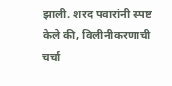झाली. शरद पवारांनी स्पष्ट केले की, विलीनीकरणाची चर्चा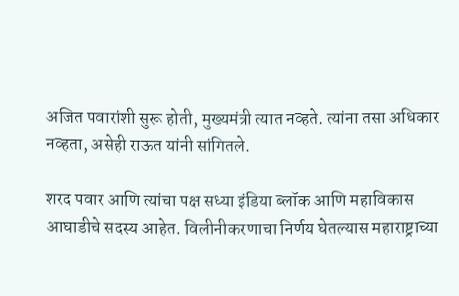अजित पवारांशी सुरू होती, मुख्यमंत्री त्यात नव्हते. त्यांना तसा अधिकार नव्हता, असेही राऊत यांनी सांगितले.

शरद पवार आणि त्यांचा पक्ष सध्या इंडिया ब्लॉक आणि महाविकास आघाडीचे सदस्य आहेत. विलीनीकरणाचा निर्णय घेतल्यास महाराष्ट्राच्या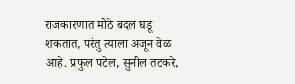राजकारणात मोठे बदल घडू शकतात, परंतु त्याला अजून वेळ आहे. प्रफुल पटेल, सुनील तटकरे,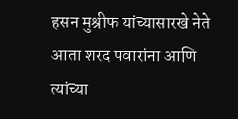हसन मुश्रीफ यांच्यासारखे नेते आता शरद पवारांना आणि त्यांच्या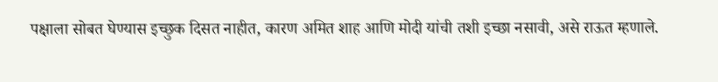पक्षाला सोबत घेण्यास इच्छुक दिसत नाहीत, कारण अमित शाह आणि मोदी यांची तशी इच्छा नसावी, असे राऊत म्हणाले.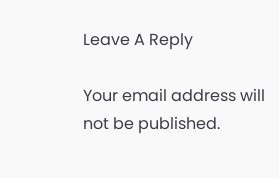Leave A Reply

Your email address will not be published.